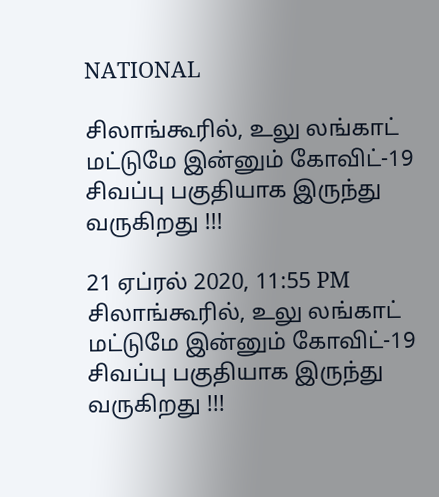NATIONAL

சிலாங்கூரில், உலு லங்காட் மட்டுமே இன்னும் கோவிட்-19 சிவப்பு பகுதியாக இருந்து வருகிறது !!!

21 ஏப்ரல் 2020, 11:55 PM
சிலாங்கூரில், உலு லங்காட் மட்டுமே இன்னும் கோவிட்-19 சிவப்பு பகுதியாக இருந்து வருகிறது !!!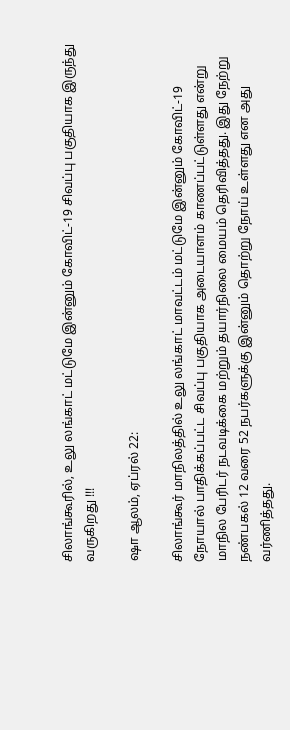சிலாங்கூரில், உலு லங்காட் மட்டுமே இன்னும் கோவிட்-19 சிவப்பு பகுதியாக இருந்து வருகிறது !!!

ஷா ஆலம், ஏப்ரல் 22:

சிலாங்கூர் மாநிலத்தில் உலு லங்காட் மாவட்டம் மட்டுமே இன்னும் கோவிட்-19 நோயால் பாதிக்கப்பட்ட சிவப்பு பகுதியாக அடையாளம் காணப்பட்டுள்ளது என்று மாநில பேரிடர் நடவடிக்கை மற்றும் தயார்நிலை மையம் தெரிவித்தது. இது நேற்று நண்பகல் 12 வரை 52 நபர்களுக்கு இன்னும் தொற்று நோய் உள்ளது என அது வர்ணித்தது.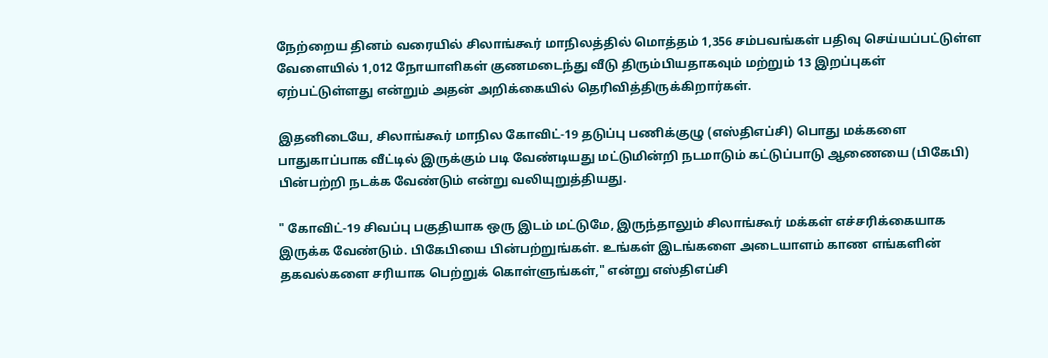நேற்றைய தினம் வரையில் சிலாங்கூர் மாநிலத்தில் மொத்தம் 1,356 சம்பவங்கள் பதிவு செய்யப்பட்டுள்ள வேளையில் 1,012 நோயாளிகள் குணமடைந்து வீடு திரும்பியதாகவும் மற்றும் 13 இறப்புகள் ஏற்பட்டுள்ளது என்றும் அதன் அறிக்கையில் தெரிவித்திருக்கிறார்கள்.

இதனிடையே, சிலாங்கூர் மாநில கோவிட்-19 தடுப்பு பணிக்குழு (எஸ்திஎப்சி) பொது மக்களை பாதுகாப்பாக வீட்டில் இருக்கும் படி வேண்டியது மட்டுமின்றி நடமாடும் கட்டுப்பாடு ஆணையை (பிகேபி) பின்பற்றி நடக்க வேண்டும் என்று வலியுறுத்தியது.

" கோவிட்-19 சிவப்பு பகுதியாக ஒரு இடம் மட்டுமே, இருந்தாலும் சிலாங்கூர் மக்கள் எச்சரிக்கையாக இருக்க வேண்டும். பிகேபியை பின்பற்றுங்கள். உங்கள் இடங்களை அடையாளம் காண எங்களின் தகவல்களை சரியாக பெற்றுக் கொள்ளுங்கள்," என்று எஸ்திஎப்சி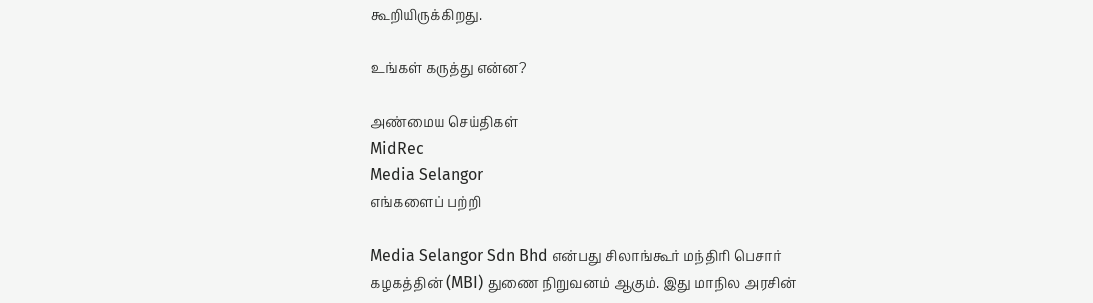கூறியிருக்கிறது.

உங்கள் கருத்து என்ன?

அண்மைய செய்திகள்
MidRec
Media Selangor
எங்களைப் பற்றி

Media Selangor Sdn Bhd என்பது சிலாங்கூர் மந்திரி பெசார் கழகத்தின் (MBI) துணை நிறுவனம் ஆகும். இது மாநில அரசின்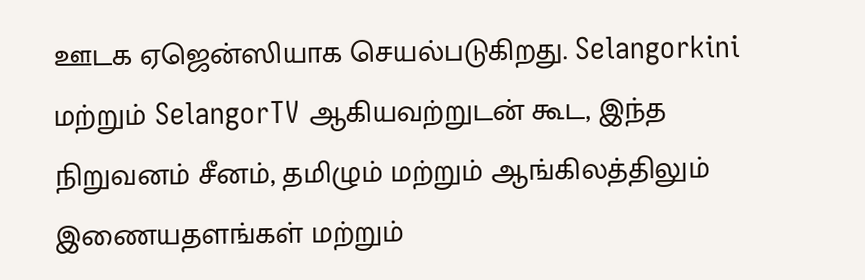ஊடக ஏஜென்ஸியாக செயல்படுகிறது. Selangorkini மற்றும் SelangorTV ஆகியவற்றுடன் கூட, இந்த நிறுவனம் சீனம், தமிழும் மற்றும் ஆங்கிலத்திலும் இணையதளங்கள் மற்றும்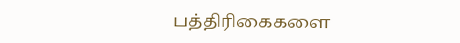பத்திரிகைகளை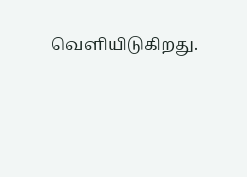வெளியிடுகிறது.